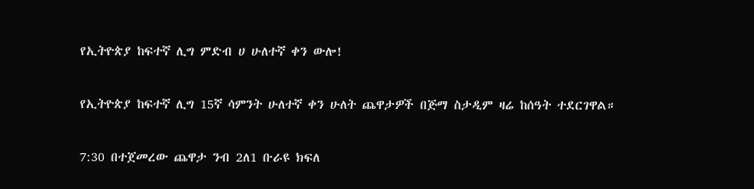የኢትዮጵያ ከፍተኛ ሊግ ምድብ ሀ ሁለተኛ ቀን ውሎ!

የኢትዮጵያ ከፍተኛ ሊግ 15ኛ ሳምንት ሁለተኛ ቀን ሁለት ጨዋታዎች በጅማ ስታዲም ዛሬ ከሰዓት ተደርገዋል።

7:30 በተጀመረው ጨዋታ ንብ 2ለ1 ቡራዩ ክፍለ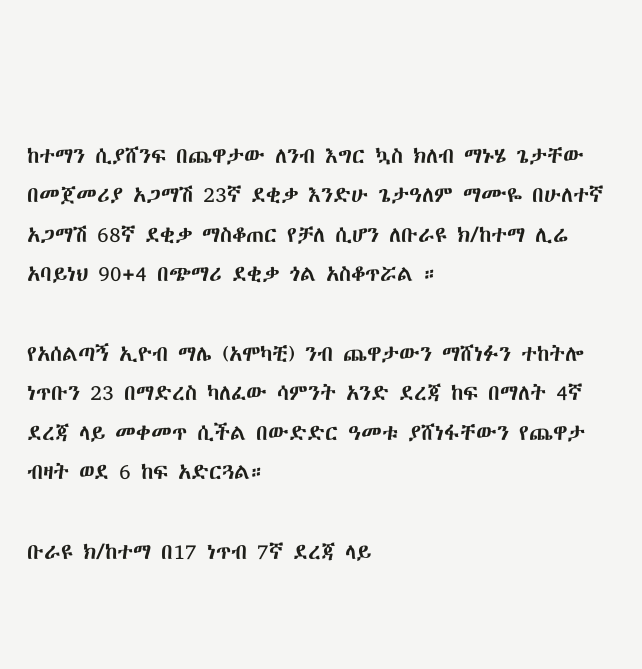ከተማን ሲያሸንፍ በጨዋታው ለንብ እግር ኳስ ክለብ ማኑሄ ጌታቸው በመጀመሪያ አጋማሽ 23ኛ ደቂቃ እንድሁ ጌታዓለም ማሙዬ በሁለተኛ አጋማሽ 68ኛ ደቂቃ ማስቆጠር የቻለ ሲሆን ለቡራዩ ክ/ከተማ ሊሬ አባይነህ 90+4 በጭማሪ ደቂቃ ጎል አስቆጥሯል ።

የአሰልጣኝ ኢዮብ ማሌ (አሞካቺ) ንብ ጨዋታውን ማሸነፉን ተከትሎ ነጥቡን 23 በማድረስ ካለፈው ሳምንት አንድ ደረጃ ከፍ በማለት 4ኛ ደረጃ ላይ መቀመጥ ሲችል በውድድር ዓመቱ ያሸነፋቸውን የጨዋታ ብዛት ወደ 6 ከፍ አድርጓል።

ቡራዩ ክ/ከተማ በ17 ነጥብ 7ኛ ደረጃ ላይ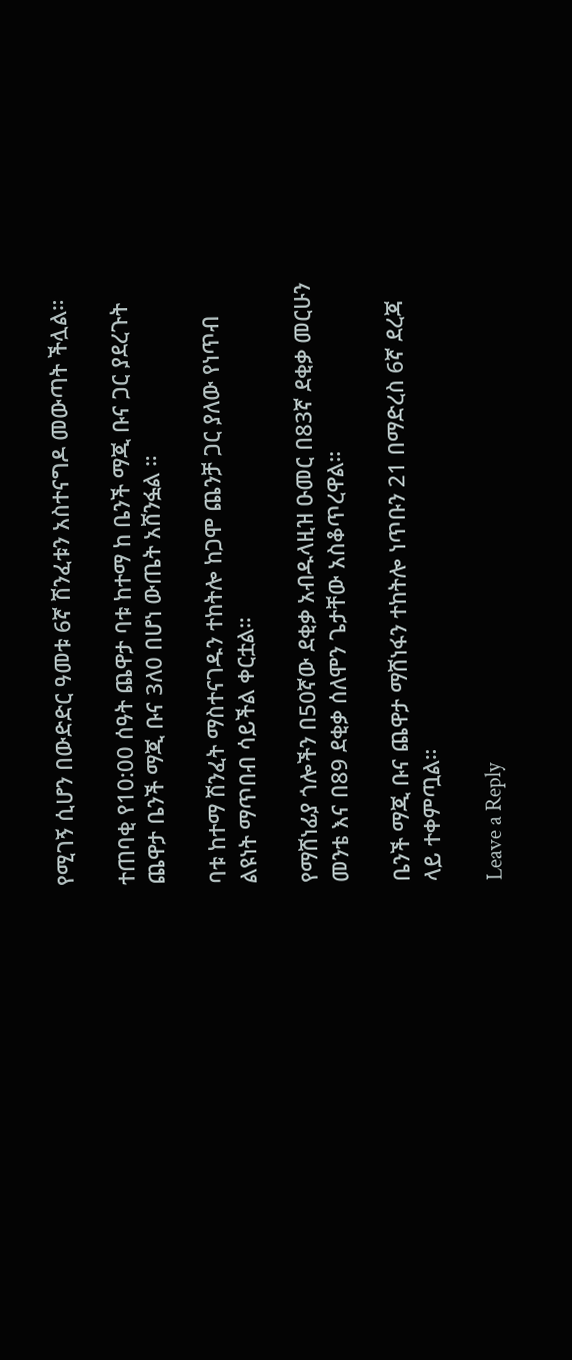የሚገኝ ሲሆን በውድድር ዓመቱ 6ኛ ሽንፈቱን አስተናግዶ መውጣት ችሏል።

ተጠባቂ የ10:00 ሰዓት ጨዋታ ባቱ ከተማ ከ ቤንች ማጂ ቡና ጋር ያደረጉት ጨዋታ ቤንች ማጂ ቡና 3ለ0 በሆነ ውጤት አሸንፏል ።

ባቱ ከተማ ሽንፈት ማስተናገዱን ተከትሎ ከጋሞ ጨንቻ ጋር ያለው የነጥብ ልዩነት ማጥበብ ሳይችል ቀርቷል።

የማሸነፊያ ጎሎችን በ50ኛው ደቂቃ አብዱላዚዝ ዑመር በ83ኛ ደቂቃ መርሁን መንቴ እና በ89 ደቂቃ ሰለሞን ጌታቸው አስቆጥረዋል።

ቤንች ማጂ ቡና ጨዋታ ማሸነፋን ተከትሎ ነጥቡን 21 በማድረስ 6ኛ ደረጃ ላይ ተቀምጧል።

Leave a Reply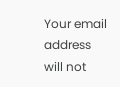Your email address will not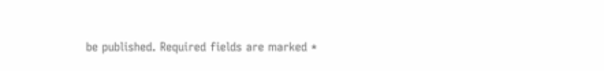be published. Required fields are marked *